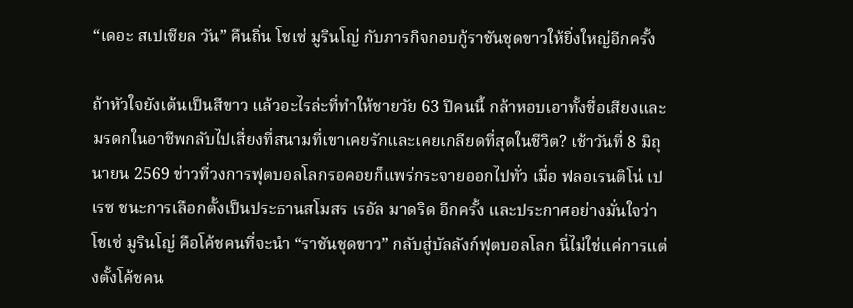“เดอะ สเปเชียล วัน” คืนถิ่น โชเซ่ มูรินโญ่ กับภารกิจกอบกู้ราชันชุดขาวให้ยิ่งใหญ่อีกครั้ง

ถ้าหัวใจยังเต้นเป็นสีขาว แล้วอะไรล่ะที่ทำให้ชายวัย 63 ปีคนนี้ กล้าหอบเอาทั้งชื่อเสียงและมรดกในอาชีพกลับไปเสี่ยงที่สนามที่เขาเคยรักและเคยเกลียดที่สุดในชีวิต? เช้าวันที่ 8 มิถุนายน 2569 ข่าวที่วงการฟุตบอลโลกรอคอยก็แพร่กระจายออกไปทั่ว เมื่อ ฟลอเรนติโน่ เปเรซ ชนะการเลือกตั้งเป็นประธานสโมสร เรอัล มาดริด อีกครั้ง และประกาศอย่างมั่นใจว่า โชเซ่ มูรินโญ่ คือโค้ชคนที่จะนำ “ราชันชุดขาว” กลับสู่บัลลังก์ฟุตบอลโลก นี่ไม่ใช่แค่การแต่งตั้งโค้ชคน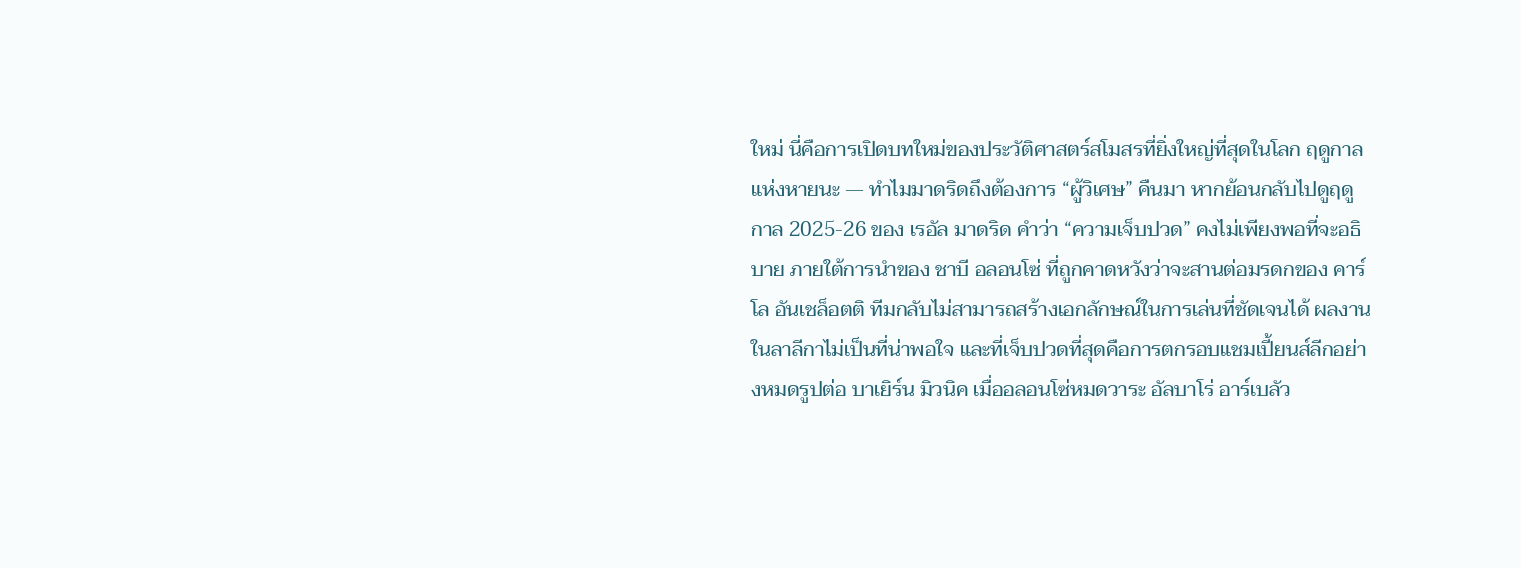ใหม่ นี่คือการเปิดบทใหม่ของประวัติศาสตร์สโมสรที่ยิ่งใหญ่ที่สุดในโลก ฤดูกาลแห่งหายนะ — ทำไมมาดริดถึงต้องการ “ผู้วิเศษ” คืนมา หากย้อนกลับไปดูฤดูกาล 2025-26 ของ เรอัล มาดริด คำว่า “ความเจ็บปวด” คงไม่เพียงพอที่จะอธิบาย ภายใต้การนำของ ชาบี อลอนโซ่ ที่ถูกคาดหวังว่าจะสานต่อมรดกของ คาร์โล อันเชล็อตติ ทีมกลับไม่สามารถสร้างเอกลักษณ์ในการเล่นที่ชัดเจนได้ ผลงานในลาลีกาไม่เป็นที่น่าพอใจ และที่เจ็บปวดที่สุดคือการตกรอบแชมเปี้ยนส์ลีกอย่างหมดรูปต่อ บาเยิร์น มิวนิค เมื่ออลอนโซ่หมดวาระ อัลบาโร่ อาร์เบลัว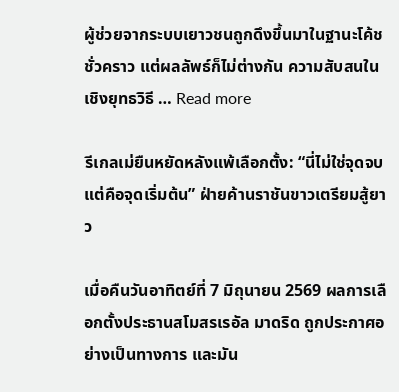ผู้ช่วยจากระบบเยาวชนถูกดึงขึ้นมาในฐานะโค้ชชั่วคราว แต่ผลลัพธ์ก็ไม่ต่างกัน ความสับสนในเชิงยุทธวิธี … Read more

รีเกลเม่ยืนหยัดหลังแพ้เลือกตั้ง: “นี่ไม่ใช่จุดจบ แต่คือจุดเริ่มต้น” ฝ่ายค้านราชันขาวเตรียมสู้ยาว

เมื่อคืนวันอาทิตย์ที่ 7 มิถุนายน 2569 ผลการเลือกตั้งประธานสโมสรเรอัล มาดริด ถูกประกาศอย่างเป็นทางการ และมัน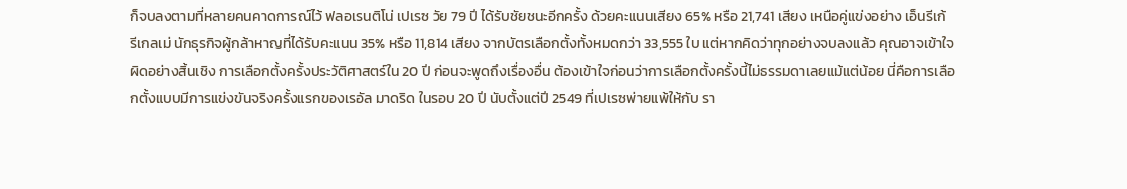ก็จบลงตามที่หลายคนคาดการณ์ไว้ ฟลอเรนติโน่ เปเรซ วัย 79 ปี ได้รับชัยชนะอีกครั้ง ด้วยคะแนนเสียง 65% หรือ 21,741 เสียง เหนือคู่แข่งอย่าง เอ็นรีเก้ รีเกลเม่ นักธุรกิจผู้กล้าหาญที่ได้รับคะแนน 35% หรือ 11,814 เสียง จากบัตรเลือกตั้งทั้งหมดกว่า 33,555 ใบ แต่หากคิดว่าทุกอย่างจบลงแล้ว คุณอาจเข้าใจผิดอย่างสิ้นเชิง การเลือกตั้งครั้งประวัติศาสตร์ใน 20 ปี ก่อนจะพูดถึงเรื่องอื่น ต้องเข้าใจก่อนว่าการเลือกตั้งครั้งนี้ไม่ธรรมดาเลยแม้แต่น้อย นี่คือการเลือกตั้งแบบมีการแข่งขันจริงครั้งแรกของเรอัล มาดริด ในรอบ 20 ปี นับตั้งแต่ปี 2549 ที่เปเรซพ่ายแพ้ให้กับ รา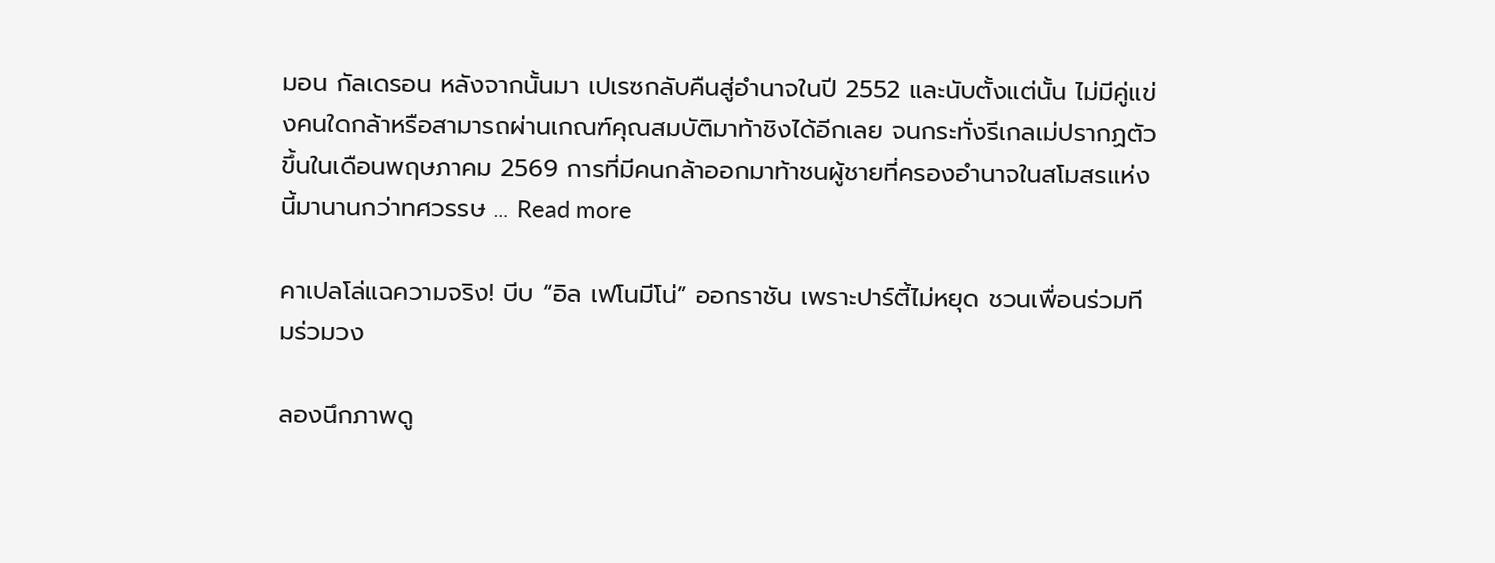มอน กัลเดรอน หลังจากนั้นมา เปเรซกลับคืนสู่อำนาจในปี 2552 และนับตั้งแต่นั้น ไม่มีคู่แข่งคนใดกล้าหรือสามารถผ่านเกณฑ์คุณสมบัติมาท้าชิงได้อีกเลย จนกระทั่งรีเกลเม่ปรากฏตัวขึ้นในเดือนพฤษภาคม 2569 การที่มีคนกล้าออกมาท้าชนผู้ชายที่ครองอำนาจในสโมสรแห่งนี้มานานกว่าทศวรรษ … Read more

คาเปลโล่แฉความจริง! บีบ “อิล เฟโนมีโน่” ออกราชัน เพราะปาร์ตี้ไม่หยุด ชวนเพื่อนร่วมทีมร่วมวง

ลองนึกภาพดู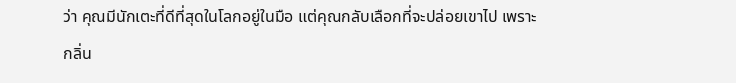ว่า คุณมีนักเตะที่ดีที่สุดในโลกอยู่ในมือ แต่คุณกลับเลือกที่จะปล่อยเขาไป เพราะกลิ่น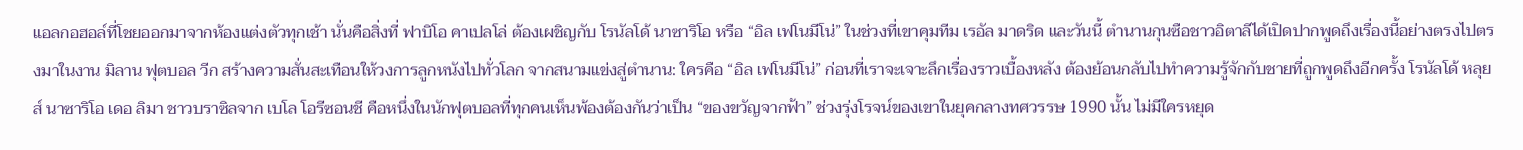แอลกอฮอล์ที่โชยออกมาจากห้องแต่งตัวทุกเช้า นั่นคือสิ่งที่ ฟาบิโอ คาเปลโล่ ต้องเผชิญกับ โรนัลโด้ นาซาริโอ หรือ “อิล เฟโนมีโน่” ในช่วงที่เขาคุมทีม เรอัล มาดริด และวันนี้ ตำนานกุนซือชาวอิตาลีได้เปิดปากพูดถึงเรื่องนี้อย่างตรงไปตรงมาในงาน มิลาน ฟุตบอล วีก สร้างความสั่นสะเทือนให้วงการลูกหนังไปทั่วโลก จากสนามแข่งสู่ตำนาน: ใครคือ “อิล เฟโนมีโน่” ก่อนที่เราจะเจาะลึกเรื่องราวเบื้องหลัง ต้องย้อนกลับไปทำความรู้จักกับชายที่ถูกพูดถึงอีกครั้ง โรนัลโด้ หลุยส์ นาซาริโอ เดอ ลิมา ชาวบราซิลจาก เบโล โอรีซอนชี คือหนึ่งในนักฟุตบอลที่ทุกคนเห็นพ้องต้องกันว่าเป็น “ของขวัญจากฟ้า” ช่วงรุ่งโรจน์ของเขาในยุคกลางทศวรรษ 1990 นั้น ไม่มีใครหยุด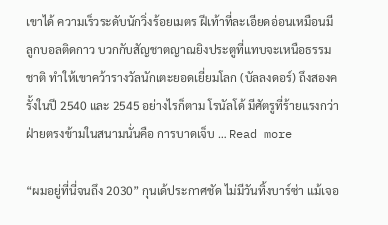เขาได้ ความเร็วระดับนักวิ่งร้อยเมตร ฝีเท้าที่ละเอียดอ่อนเหมือนมีลูกบอลติดกาว บวกกับสัญชาตญาณยิงประตูที่แทบจะเหนือธรรมชาติ ทำให้เขาคว้ารางวัลนักเตะยอดเยี่ยมโลก (บัลลงดอร์) ถึงสองครั้งในปี 2540 และ 2545 อย่างไรก็ตาม โรนัลโด้ มีศัตรูที่ร้ายแรงกว่าฝ่ายตรงข้ามในสนามนั่นคือ การบาดเจ็บ … Read more

“ผมอยู่ที่นี่จนถึง 2030” กุนเด้ประกาศชัด ไม่มีวันทิ้งบาร์ซ่า แม้เจอ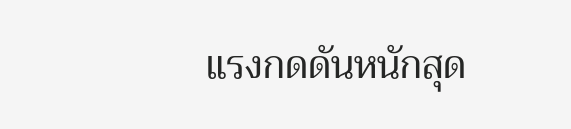แรงกดดันหนักสุด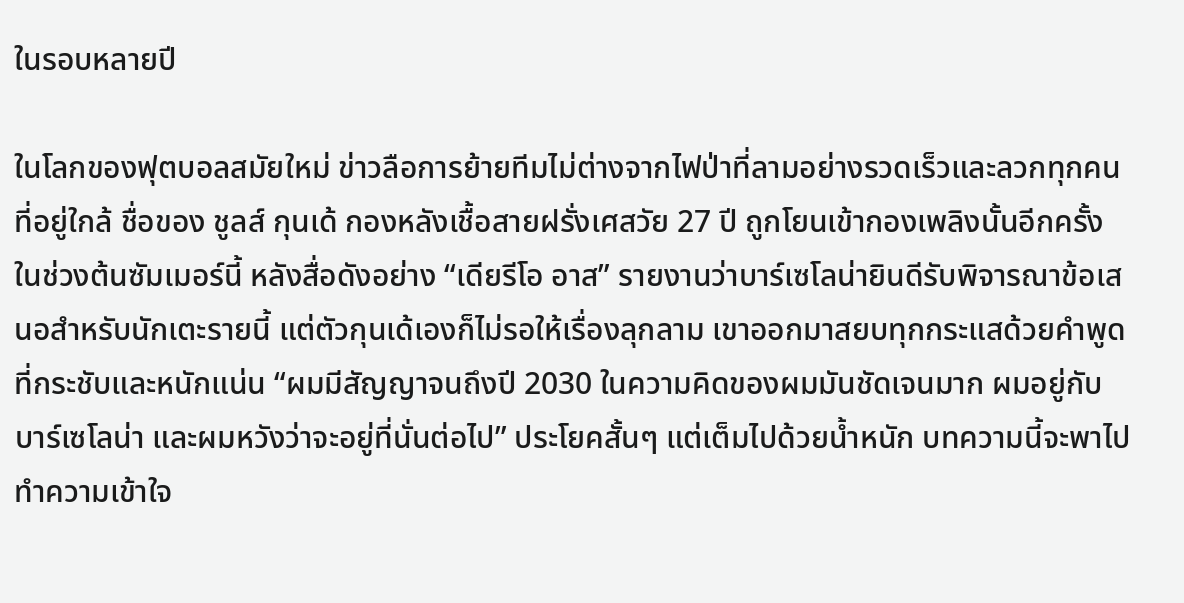ในรอบหลายปี

ในโลกของฟุตบอลสมัยใหม่ ข่าวลือการย้ายทีมไม่ต่างจากไฟป่าที่ลามอย่างรวดเร็วและลวกทุกคนที่อยู่ใกล้ ชื่อของ ชูลส์ กุนเด้ กองหลังเชื้อสายฝรั่งเศสวัย 27 ปี ถูกโยนเข้ากองเพลิงนั้นอีกครั้งในช่วงต้นซัมเมอร์นี้ หลังสื่อดังอย่าง “เดียรีโอ อาส” รายงานว่าบาร์เซโลน่ายินดีรับพิจารณาข้อเสนอสำหรับนักเตะรายนี้ แต่ตัวกุนเด้เองก็ไม่รอให้เรื่องลุกลาม เขาออกมาสยบทุกกระแสด้วยคำพูดที่กระชับและหนักแน่น “ผมมีสัญญาจนถึงปี 2030 ในความคิดของผมมันชัดเจนมาก ผมอยู่กับบาร์เซโลน่า และผมหวังว่าจะอยู่ที่นั่นต่อไป” ประโยคสั้นๆ แต่เต็มไปด้วยน้ำหนัก บทความนี้จะพาไปทำความเข้าใจ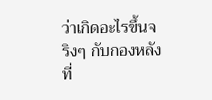ว่าเกิดอะไรขึ้นจริงๆ กับกองหลังที่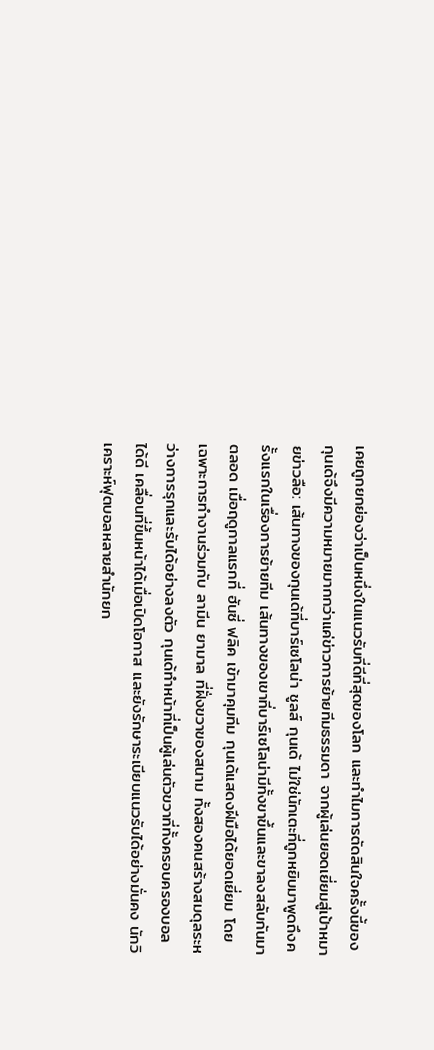เคยถูกยกย่องว่าเป็นหนึ่งในแนวรับที่ดีที่สุดของโลก และทำไมการตัดสินใจครั้งนี้ของกุนเด้จึงมีความหมายมากกว่าแค่ข่าวการย้ายทีมธรรมดา จากผู้เล่นยอดเยี่ยมสู่เป้าหมายข่าวลือ: เส้นทางของกุนเด้ที่บาร์เซโลน่า ชูลส์ กุนเด้ ไม่ใช่นักเตะที่ถูกหยิบมาพูดถึงครั้งแรกในเรื่องการย้ายทีม เส้นทางของเขาที่บาร์เซโลน่ามีทั้งขาขึ้นและขาลงสลับกันมาตลอด เมื่อฤดูกาลแรกที่ ฮันซี่ ฟลิค เข้ามาคุมทีม กุนเด้แสดงฝีมือได้ยอดเยี่ยม โดยเฉพาะการทำงานร่วมกับ ลามีน ยามาล ที่ฝั่งขวาของสนาม ทั้งสองคนสร้างสมดุลระหว่างการรุกและรับได้อย่างลงตัว กุนเด้ทำหน้าที่เป็นผู้เล่นตัวขวาที่ทั้งครอบครองบอลได้ดี เคลื่อนที่ขึ้นหน้าได้เมื่อเปิดโอกาส และยังรักษาระเบียบแนวรับได้อย่างมั่นคง นักวิเคราะห์ฟุตบอลหลายสำนักยก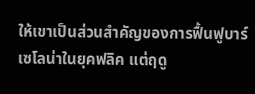ให้เขาเป็นส่วนสำคัญของการฟื้นฟูบาร์เซโลน่าในยุคฟลิค แต่ฤดู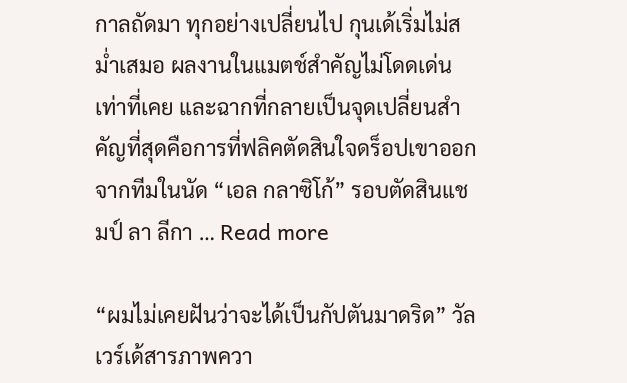กาลถัดมา ทุกอย่างเปลี่ยนไป กุนเด้เริ่มไม่สม่ำเสมอ ผลงานในแมตช์สำคัญไม่โดดเด่นเท่าที่เคย และฉากที่กลายเป็นจุดเปลี่ยนสำคัญที่สุดคือการที่ฟลิคตัดสินใจดร็อปเขาออกจากทีมในนัด “เอล กลาซิโก้” รอบตัดสินแชมป์ ลา ลีกา … Read more

“ผมไม่เคยฝันว่าจะได้เป็นกัปตันมาดริด” วัลเวร์เด้สารภาพควา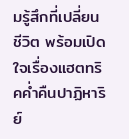มรู้สึกที่เปลี่ยนชีวิต พร้อมเปิดใจเรื่องแฮตทริคค่ำคืนปาฏิหาริย์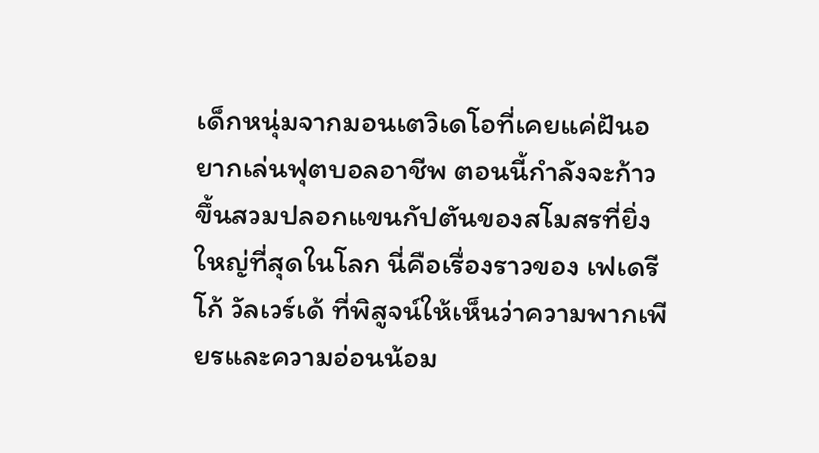เด็กหนุ่มจากมอนเตวิเดโอที่เคยแค่ฝันอยากเล่นฟุตบอลอาชีพ ตอนนี้กำลังจะก้าวขึ้นสวมปลอกแขนกัปตันของสโมสรที่ยิ่งใหญ่ที่สุดในโลก นี่คือเรื่องราวของ เฟเดรีโก้ วัลเวร์เด้ ที่พิสูจน์ให้เห็นว่าความพากเพียรและความอ่อนน้อม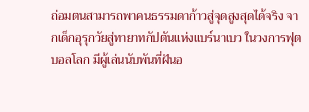ถ่อมตนสามารถพาคนธรรมดาก้าวสู่จุดสูงสุดได้จริง จากเด็กอุรุกวัยสู่ทายาทกัปตันแห่งแบร์นาเบว ในวงการฟุตบอลโลก มีผู้เล่นนับพันที่ฝันอ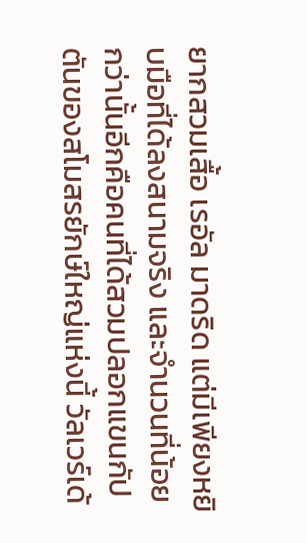ยากสวมเสื้อ เรอัล มาดริด แต่มีเพียงหยิบมือที่ได้ลงสนามจริง และจำนวนที่น้อยกว่านั้นอีกคือคนที่ได้สวมปลอกแขนกัปตันของสโมสรยักษ์ใหญ่แห่งนี้ วัลเวร์เด้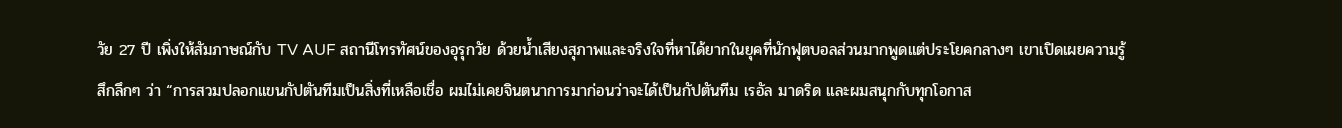วัย 27 ปี เพิ่งให้สัมภาษณ์กับ TV AUF สถานีโทรทัศน์ของอุรุกวัย ด้วยน้ำเสียงสุภาพและจริงใจที่หาได้ยากในยุคที่นักฟุตบอลส่วนมากพูดแต่ประโยคกลางๆ เขาเปิดเผยความรู้สึกลึกๆ ว่า “การสวมปลอกแขนกัปตันทีมเป็นสิ่งที่เหลือเชื่อ ผมไม่เคยจินตนาการมาก่อนว่าจะได้เป็นกัปตันทีม เรอัล มาดริด และผมสนุกกับทุกโอกาส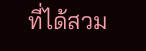ที่ได้สวม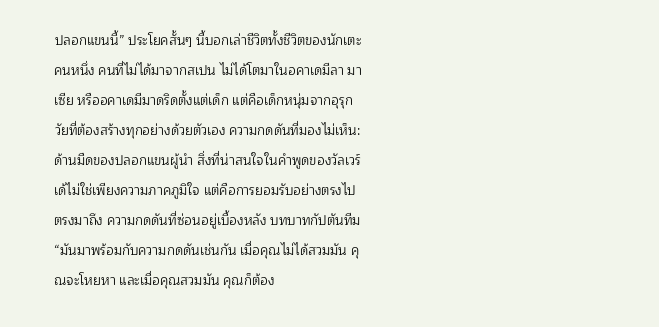ปลอกแขนนี้” ประโยคสั้นๆ นี้บอกเล่าชีวิตทั้งชีวิตของนักเตะคนหนึ่ง คนที่ไม่ได้มาจากสเปน ไม่ได้โตมาในอคาเดมีลา มาเซีย หรืออคาเดมีมาดริดตั้งแต่เด็ก แต่คือเด็กหนุ่มจากอุรุกวัยที่ต้องสร้างทุกอย่างด้วยตัวเอง ความกดดันที่มองไม่เห็น: ด้านมืดของปลอกแขนผู้นำ สิ่งที่น่าสนใจในคำพูดของวัลเวร์เด้ไม่ใช่เพียงความภาคภูมิใจ แต่คือการยอมรับอย่างตรงไปตรงมาถึง ความกดดันที่ซ่อนอยู่เบื้องหลัง บทบาทกัปตันทีม “มันมาพร้อมกับความกดดันเช่นกัน เมื่อคุณไม่ได้สวมมัน คุณจะโหยหา และเมื่อคุณสวมมัน คุณก็ต้อง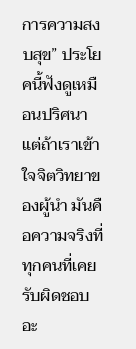การความสงบสุข” ประโยคนี้ฟังดูเหมือนปริศนา แต่ถ้าเราเข้าใจจิตวิทยาของผู้นำ มันคือความจริงที่ทุกคนที่เคยรับผิดชอบอะ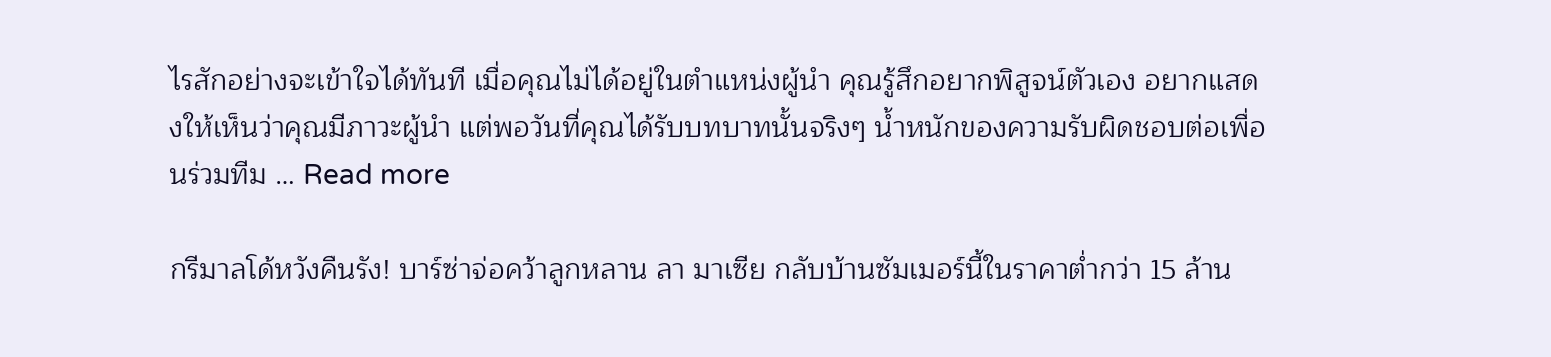ไรสักอย่างจะเข้าใจได้ทันที เมื่อคุณไม่ได้อยู่ในตำแหน่งผู้นำ คุณรู้สึกอยากพิสูจน์ตัวเอง อยากแสดงให้เห็นว่าคุณมีภาวะผู้นำ แต่พอวันที่คุณได้รับบทบาทนั้นจริงๆ น้ำหนักของความรับผิดชอบต่อเพื่อนร่วมทีม … Read more

กรีมาลโด้หวังคืนรัง! บาร์ซ่าจ่อคว้าลูกหลาน ลา มาเซีย กลับบ้านซัมเมอร์นี้ในราคาต่ำกว่า 15 ล้าน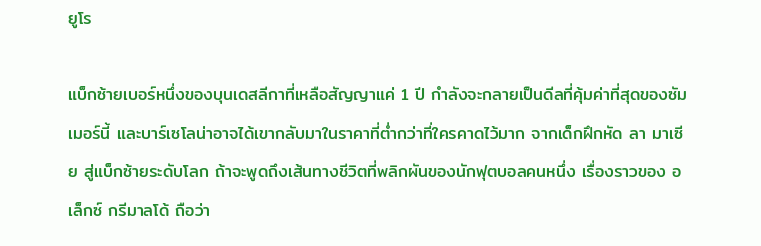ยูโร

แบ็กซ้ายเบอร์หนึ่งของบุนเดสลีกาที่เหลือสัญญาแค่ 1 ปี กำลังจะกลายเป็นดีลที่คุ้มค่าที่สุดของซัมเมอร์นี้ และบาร์เซโลน่าอาจได้เขากลับมาในราคาที่ต่ำกว่าที่ใครคาดไว้มาก จากเด็กฝึกหัด ลา มาเซีย สู่แบ็กซ้ายระดับโลก ถ้าจะพูดถึงเส้นทางชีวิตที่พลิกผันของนักฟุตบอลคนหนึ่ง เรื่องราวของ อเล็กซ์ กรีมาลโด้ ถือว่า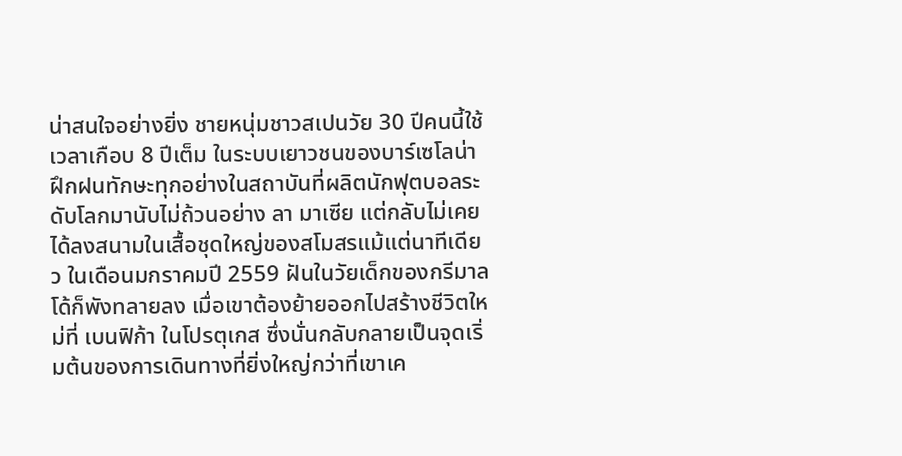น่าสนใจอย่างยิ่ง ชายหนุ่มชาวสเปนวัย 30 ปีคนนี้ใช้เวลาเกือบ 8 ปีเต็ม ในระบบเยาวชนของบาร์เซโลน่า ฝึกฝนทักษะทุกอย่างในสถาบันที่ผลิตนักฟุตบอลระดับโลกมานับไม่ถ้วนอย่าง ลา มาเซีย แต่กลับไม่เคยได้ลงสนามในเสื้อชุดใหญ่ของสโมสรแม้แต่นาทีเดียว ในเดือนมกราคมปี 2559 ฝันในวัยเด็กของกรีมาลโด้ก็พังทลายลง เมื่อเขาต้องย้ายออกไปสร้างชีวิตใหม่ที่ เบนฟิก้า ในโปรตุเกส ซึ่งนั่นกลับกลายเป็นจุดเริ่มต้นของการเดินทางที่ยิ่งใหญ่กว่าที่เขาเค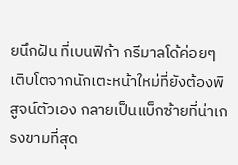ยนึกฝัน ที่เบนฟิก้า กรีมาลโด้ค่อยๆ เติบโตจากนักเตะหน้าใหม่ที่ยังต้องพิสูจน์ตัวเอง กลายเป็นแบ็กซ้ายที่น่าเกรงขามที่สุด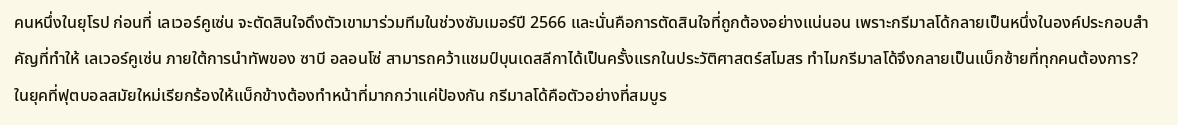คนหนึ่งในยุโรป ก่อนที่ เลเวอร์คูเซ่น จะตัดสินใจดึงตัวเขามาร่วมทีมในช่วงซัมเมอร์ปี 2566 และนั่นคือการตัดสินใจที่ถูกต้องอย่างแน่นอน เพราะกรีมาลโด้กลายเป็นหนึ่งในองค์ประกอบสำคัญที่ทำให้ เลเวอร์คูเซ่น ภายใต้การนำทัพของ ซาบี อลอนโซ่ สามารถคว้าแชมป์บุนเดสลีกาได้เป็นครั้งแรกในประวัติศาสตร์สโมสร ทำไมกรีมาลโด้จึงกลายเป็นแบ็กซ้ายที่ทุกคนต้องการ? ในยุคที่ฟุตบอลสมัยใหม่เรียกร้องให้แบ็กข้างต้องทำหน้าที่มากกว่าแค่ป้องกัน กรีมาลโด้คือตัวอย่างที่สมบูร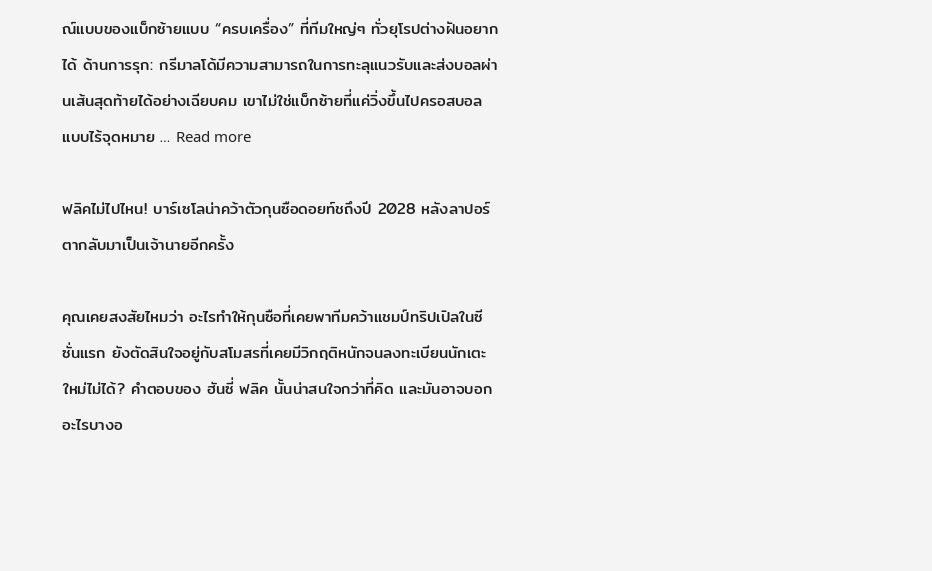ณ์แบบของแบ็กซ้ายแบบ “ครบเครื่อง” ที่ทีมใหญ่ๆ ทั่วยุโรปต่างฝันอยากได้ ด้านการรุก: กรีมาลโด้มีความสามารถในการทะลุแนวรับและส่งบอลผ่านเส้นสุดท้ายได้อย่างเฉียบคม เขาไม่ใช่แบ็กซ้ายที่แค่วิ่งขึ้นไปครอสบอลแบบไร้จุดหมาย … Read more

ฟลิคไม่ไปไหน! บาร์เซโลน่าคว้าตัวกุนซือดอยท์ชถึงปี 2028 หลังลาปอร์ตากลับมาเป็นเจ้านายอีกครั้ง

คุณเคยสงสัยไหมว่า อะไรทำให้กุนซือที่เคยพาทีมคว้าแชมป์ทริปเปิลในซีซั่นแรก ยังตัดสินใจอยู่กับสโมสรที่เคยมีวิกฤติหนักจนลงทะเบียนนักเตะใหม่ไม่ได้? คำตอบของ ฮันซี่ ฟลิค นั้นน่าสนใจกว่าที่คิด และมันอาจบอกอะไรบางอ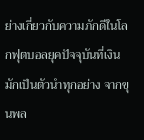ย่างเกี่ยวกับความภักดีในโลกฟุตบอลยุคปัจจุบันที่เงินมักเป็นตัวนำทุกอย่าง จากขุนพล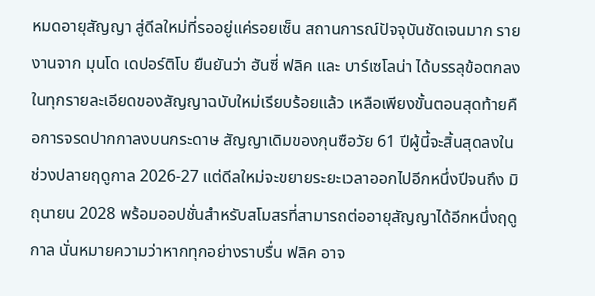หมดอายุสัญญา สู่ดีลใหม่ที่รออยู่แค่รอยเซ็น สถานการณ์ปัจจุบันชัดเจนมาก รายงานจาก มุนโด เดปอร์ติโบ ยืนยันว่า ฮันซี่ ฟลิค และ บาร์เซโลน่า ได้บรรลุข้อตกลงในทุกรายละเอียดของสัญญาฉบับใหม่เรียบร้อยแล้ว เหลือเพียงขั้นตอนสุดท้ายคือการจรดปากกาลงบนกระดาษ สัญญาเดิมของกุนซือวัย 61 ปีผู้นี้จะสิ้นสุดลงในช่วงปลายฤดูกาล 2026-27 แต่ดีลใหม่จะขยายระยะเวลาออกไปอีกหนึ่งปีจนถึง มิถุนายน 2028 พร้อมออปชั่นสำหรับสโมสรที่สามารถต่ออายุสัญญาได้อีกหนึ่งฤดูกาล นั่นหมายความว่าหากทุกอย่างราบรื่น ฟลิค อาจ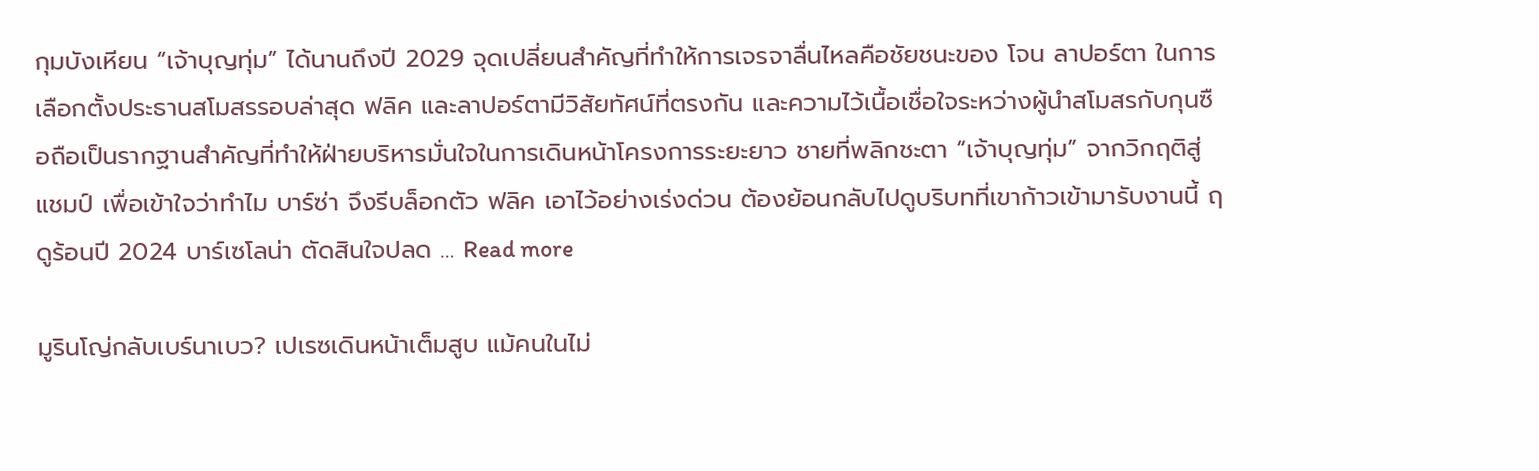กุมบังเหียน “เจ้าบุญทุ่ม” ได้นานถึงปี 2029 จุดเปลี่ยนสำคัญที่ทำให้การเจรจาลื่นไหลคือชัยชนะของ โจน ลาปอร์ตา ในการเลือกตั้งประธานสโมสรรอบล่าสุด ฟลิค และลาปอร์ตามีวิสัยทัศน์ที่ตรงกัน และความไว้เนื้อเชื่อใจระหว่างผู้นำสโมสรกับกุนซือถือเป็นรากฐานสำคัญที่ทำให้ฝ่ายบริหารมั่นใจในการเดินหน้าโครงการระยะยาว ชายที่พลิกชะตา “เจ้าบุญทุ่ม” จากวิกฤติสู่แชมป์ เพื่อเข้าใจว่าทำไม บาร์ซ่า จึงรีบล็อกตัว ฟลิค เอาไว้อย่างเร่งด่วน ต้องย้อนกลับไปดูบริบทที่เขาก้าวเข้ามารับงานนี้ ฤดูร้อนปี 2024 บาร์เซโลน่า ตัดสินใจปลด … Read more

มูรินโญ่กลับเบร์นาเบว? เปเรซเดินหน้าเต็มสูบ แม้คนในไม่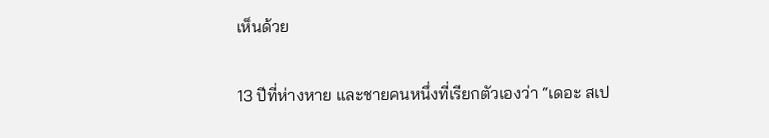เห็นด้วย

13 ปีที่ห่างหาย และชายคนหนึ่งที่เรียกตัวเองว่า “เดอะ สเป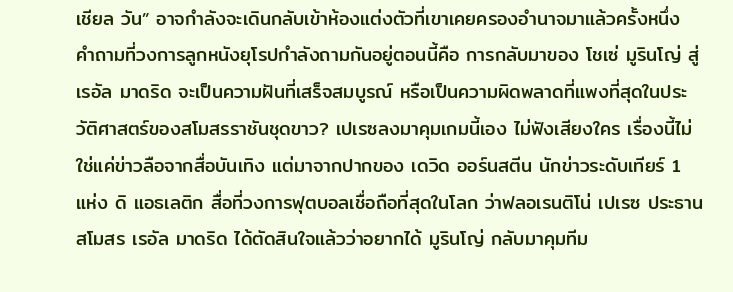เชียล วัน” อาจกำลังจะเดินกลับเข้าห้องแต่งตัวที่เขาเคยครองอำนาจมาแล้วครั้งหนึ่ง คำถามที่วงการลูกหนังยุโรปกำลังถามกันอยู่ตอนนี้คือ การกลับมาของ โชเซ่ มูรินโญ่ สู่ เรอัล มาดริด จะเป็นความฝันที่เสร็จสมบูรณ์ หรือเป็นความผิดพลาดที่แพงที่สุดในประวัติศาสตร์ของสโมสรราชันชุดขาว? เปเรซลงมาคุมเกมนี้เอง ไม่ฟังเสียงใคร เรื่องนี้ไม่ใช่แค่ข่าวลือจากสื่อบันเทิง แต่มาจากปากของ เดวิด ออร์นสตีน นักข่าวระดับเทียร์ 1 แห่ง ดิ แอธเลติก สื่อที่วงการฟุตบอลเชื่อถือที่สุดในโลก ว่าฟลอเรนติโน่ เปเรซ ประธานสโมสร เรอัล มาดริด ได้ตัดสินใจแล้วว่าอยากได้ มูรินโญ่ กลับมาคุมทีม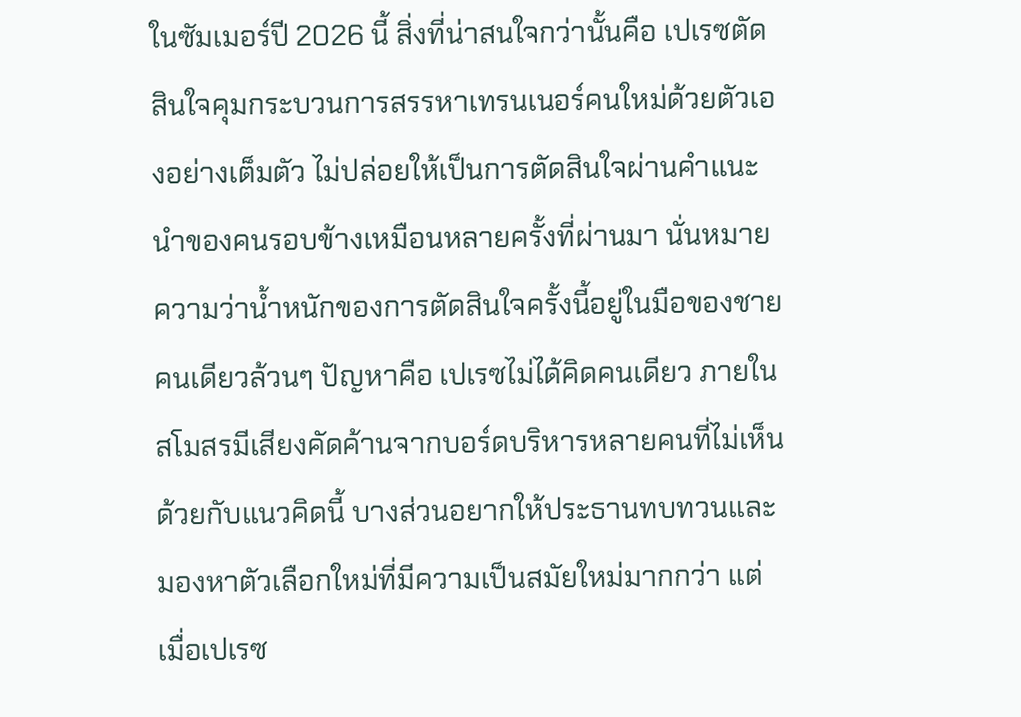ในซัมเมอร์ปี 2026 นี้ สิ่งที่น่าสนใจกว่านั้นคือ เปเรซตัดสินใจคุมกระบวนการสรรหาเทรนเนอร์คนใหม่ด้วยตัวเองอย่างเต็มตัว ไม่ปล่อยให้เป็นการตัดสินใจผ่านคำแนะนำของคนรอบข้างเหมือนหลายครั้งที่ผ่านมา นั่นหมายความว่าน้ำหนักของการตัดสินใจครั้งนี้อยู่ในมือของชายคนเดียวล้วนๆ ปัญหาคือ เปเรซไม่ได้คิดคนเดียว ภายในสโมสรมีเสียงคัดค้านจากบอร์ดบริหารหลายคนที่ไม่เห็นด้วยกับแนวคิดนี้ บางส่วนอยากให้ประธานทบทวนและมองหาตัวเลือกใหม่ที่มีความเป็นสมัยใหม่มากกว่า แต่เมื่อเปเรซ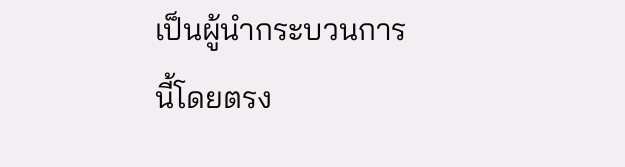เป็นผู้นำกระบวนการนี้โดยตรง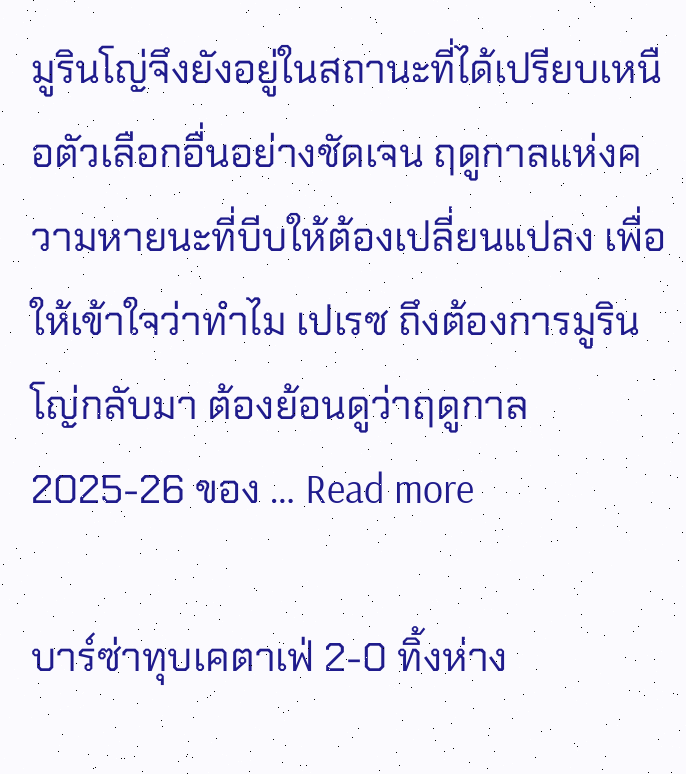มูรินโญ่จึงยังอยู่ในสถานะที่ได้เปรียบเหนือตัวเลือกอื่นอย่างชัดเจน ฤดูกาลแห่งความหายนะที่บีบให้ต้องเปลี่ยนแปลง เพื่อให้เข้าใจว่าทำไม เปเรซ ถึงต้องการมูรินโญ่กลับมา ต้องย้อนดูว่าฤดูกาล 2025-26 ของ … Read more

บาร์ซ่าทุบเคตาเฟ่ 2-0 ทิ้งห่าง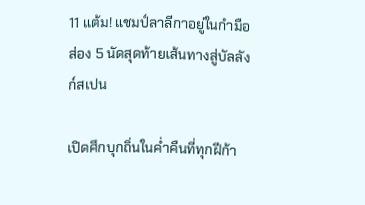11 แต้ม! แชมป์ลาลีกาอยู่ในกำมือ ส่อง 5 นัดสุดท้ายเส้นทางสู่บัลลังก์สเปน

เปิดศึกบุกถิ่นในค่ำคืนที่ทุกฝีก้า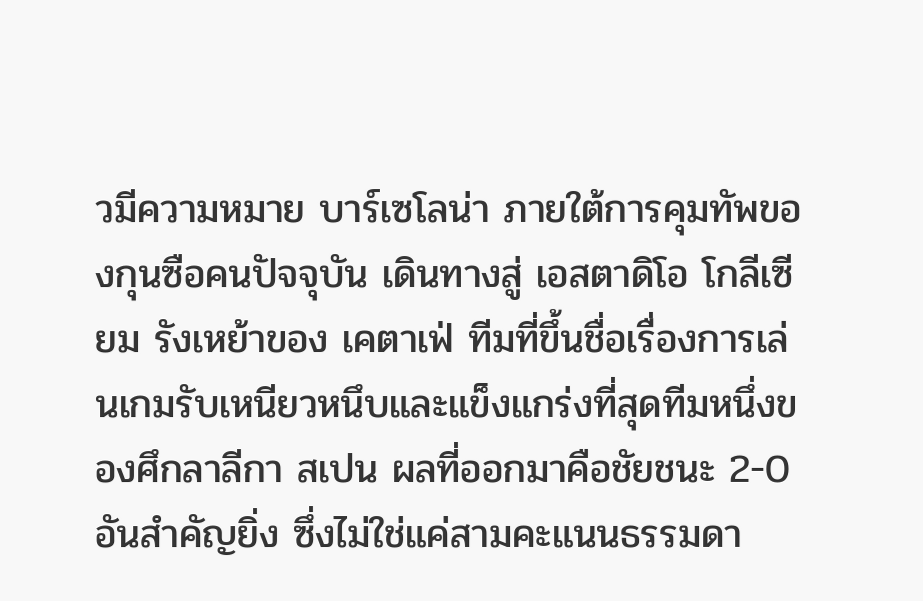วมีความหมาย บาร์เซโลน่า ภายใต้การคุมทัพของกุนซือคนปัจจุบัน เดินทางสู่ เอสตาดิโอ โกลีเซียม รังเหย้าของ เคตาเฟ่ ทีมที่ขึ้นชื่อเรื่องการเล่นเกมรับเหนียวหนึบและแข็งแกร่งที่สุดทีมหนึ่งของศึกลาลีกา สเปน ผลที่ออกมาคือชัยชนะ 2-0 อันสำคัญยิ่ง ซึ่งไม่ใช่แค่สามคะแนนธรรมดา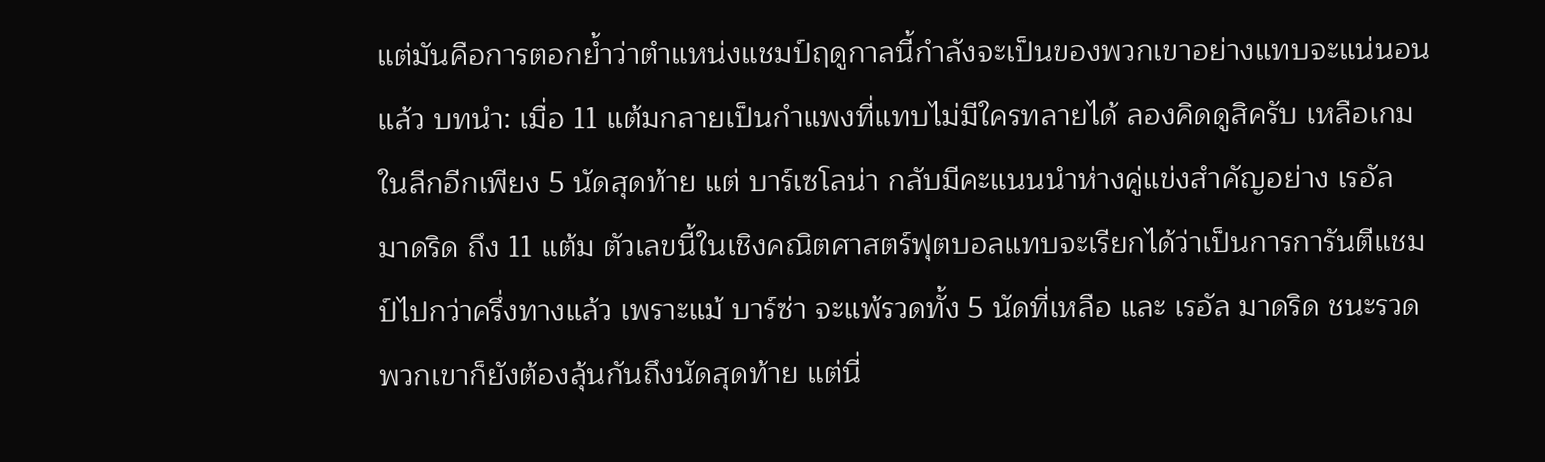แต่มันคือการตอกย้ำว่าตำแหน่งแชมป์ฤดูกาลนี้กำลังจะเป็นของพวกเขาอย่างแทบจะแน่นอนแล้ว บทนำ: เมื่อ 11 แต้มกลายเป็นกำแพงที่แทบไม่มีใครทลายได้ ลองคิดดูสิครับ เหลือเกมในลีกอีกเพียง 5 นัดสุดท้าย แต่ บาร์เซโลน่า กลับมีคะแนนนำห่างคู่แข่งสำคัญอย่าง เรอัล มาดริด ถึง 11 แต้ม ตัวเลขนี้ในเชิงคณิตศาสตร์ฟุตบอลแทบจะเรียกได้ว่าเป็นการการันตีแชมป์ไปกว่าครึ่งทางแล้ว เพราะแม้ บาร์ซ่า จะแพ้รวดทั้ง 5 นัดที่เหลือ และ เรอัล มาดริด ชนะรวด พวกเขาก็ยังต้องลุ้นกันถึงนัดสุดท้าย แต่นี่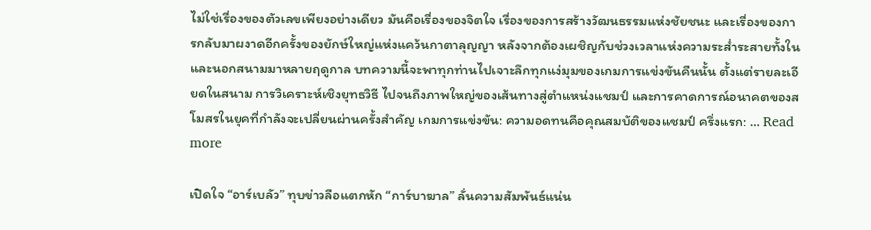ไม่ใช่เรื่องของตัวเลขเพียงอย่างเดียว มันคือเรื่องของจิตใจ เรื่องของการสร้างวัฒนธรรมแห่งชัยชนะ และเรื่องของการกลับมาผงาดอีกครั้งของยักษ์ใหญ่แห่งแคว้นกาตาลุญญา หลังจากต้องเผชิญกับช่วงเวลาแห่งความระส่ำระสายทั้งในและนอกสนามมาหลายฤดูกาล บทความนี้จะพาทุกท่านไปเจาะลึกทุกแง่มุมของเกมการแข่งขันคืนนั้น ตั้งแต่รายละเอียดในสนาม การวิเคราะห์เชิงยุทธวิธี ไปจนถึงภาพใหญ่ของเส้นทางสู่ตำแหน่งแชมป์ และการคาดการณ์อนาคตของสโมสรในยุคที่กำลังจะเปลี่ยนผ่านครั้งสำคัญ เกมการแข่งขัน: ความอดทนคือคุณสมบัติของแชมป์ ครึ่งแรก: … Read more

เปิดใจ “อาร์เบลัว” ทุบข่าวลือแตกหัก “การ์บาฆาล” ลั่นความสัมพันธ์แน่น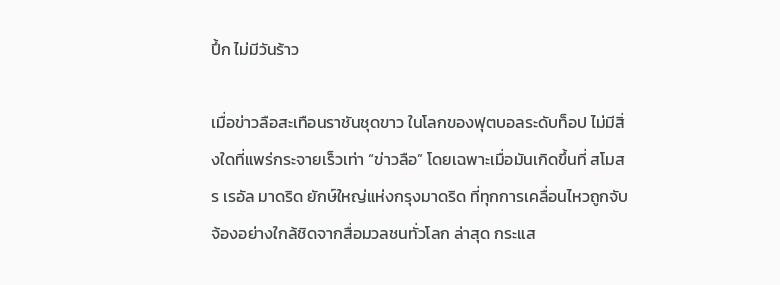ปึ้ก ไม่มีวันร้าว

เมื่อข่าวลือสะเทือนราชันชุดขาว ในโลกของฟุตบอลระดับท็อป ไม่มีสิ่งใดที่แพร่กระจายเร็วเท่า “ข่าวลือ” โดยเฉพาะเมื่อมันเกิดขึ้นที่ สโมสร เรอัล มาดริด ยักษ์ใหญ่แห่งกรุงมาดริด ที่ทุกการเคลื่อนไหวถูกจับจ้องอย่างใกล้ชิดจากสื่อมวลชนทั่วโลก ล่าสุด กระแส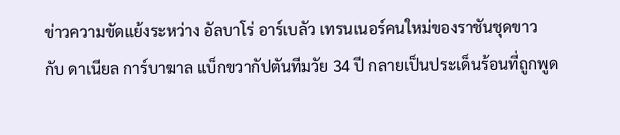ข่าวความขัดแย้งระหว่าง อัลบาโร่ อาร์เบลัว เทรนเนอร์คนใหม่ของราชันชุดขาว กับ ดาเนียล การ์บาฆาล แบ็กขวากัปตันทีมวัย 34 ปี กลายเป็นประเด็นร้อนที่ถูกพูด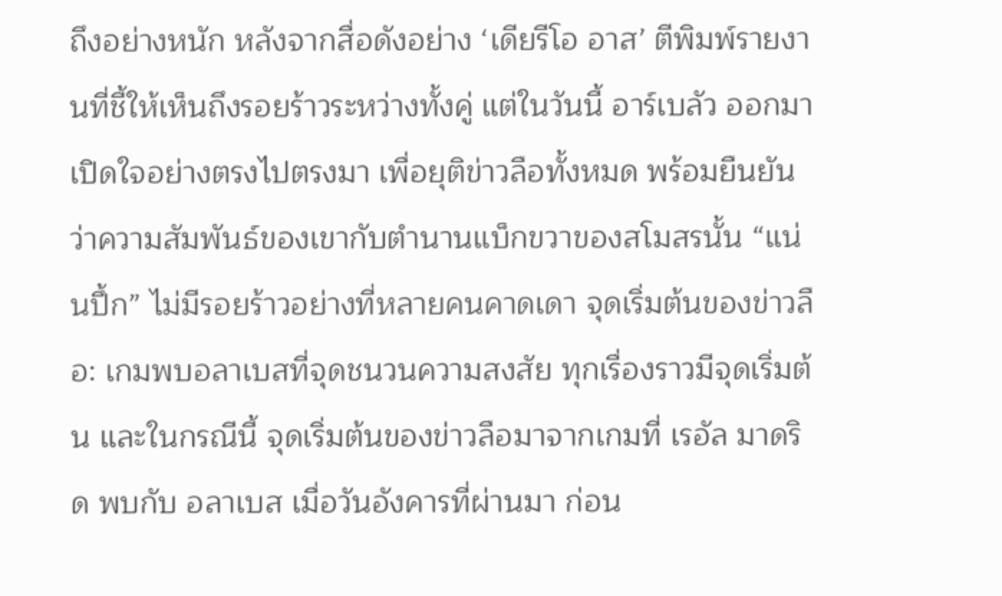ถึงอย่างหนัก หลังจากสื่อดังอย่าง ‘เดียรีโอ อาส’ ตีพิมพ์รายงานที่ชี้ให้เห็นถึงรอยร้าวระหว่างทั้งคู่ แต่ในวันนี้ อาร์เบลัว ออกมาเปิดใจอย่างตรงไปตรงมา เพื่อยุติข่าวลือทั้งหมด พร้อมยืนยันว่าความสัมพันธ์ของเขากับตำนานแบ็กขวาของสโมสรนั้น “แน่นปึ้ก” ไม่มีรอยร้าวอย่างที่หลายคนคาดเดา จุดเริ่มต้นของข่าวลือ: เกมพบอลาเบสที่จุดชนวนความสงสัย ทุกเรื่องราวมีจุดเริ่มต้น และในกรณีนี้ จุดเริ่มต้นของข่าวลือมาจากเกมที่ เรอัล มาดริด พบกับ อลาเบส เมื่อวันอังคารที่ผ่านมา ก่อน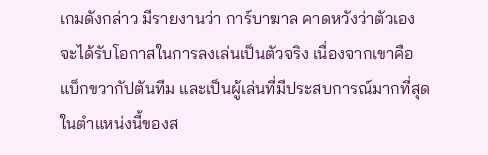เกมดังกล่าว มีรายงานว่า การ์บาฆาล คาดหวังว่าตัวเองจะได้รับโอกาสในการลงเล่นเป็นตัวจริง เนื่องจากเขาคือแบ็กขวากัปตันทีม และเป็นผู้เล่นที่มีประสบการณ์มากที่สุดในตำแหน่งนี้ของส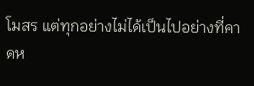โมสร แต่ทุกอย่างไม่ได้เป็นไปอย่างที่คาดห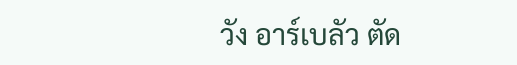วัง อาร์เบลัว ตัด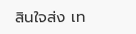สินใจส่ง เท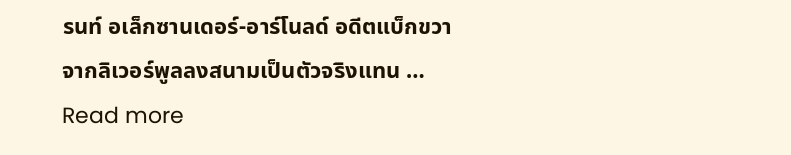รนท์ อเล็กซานเดอร์-อาร์โนลด์ อดีตแบ็กขวาจากลิเวอร์พูลลงสนามเป็นตัวจริงแทน … Read more